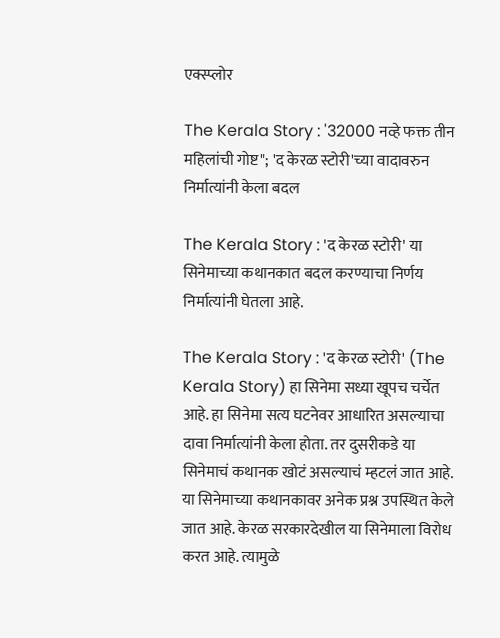एक्स्प्लोर

The Kerala Story : '32000 नव्हे फक्त तीन महिलांची गोष्ट"; 'द केरळ स्टोरी'च्या वादावरुन निर्मात्यांनी केला बदल

The Kerala Story : 'द केरळ स्टोरी' या सिनेमाच्या कथानकात बदल करण्याचा निर्णय निर्मात्यांनी घेतला आहे.

The Kerala Story : 'द केरळ स्टोरी' (The Kerala Story) हा सिनेमा सध्या खूपच चर्चेत आहे. हा सिनेमा सत्य घटनेवर आधारित असल्याचा दावा निर्मात्यांनी केला होता. तर दुसरीकडे या सिनेमाचं कथानक खोटं असल्याचं म्हटलं जात आहे. या सिनेमाच्या कथानकावर अनेक प्रश्न उपस्थित केले जात आहे. केरळ सरकारदेखील या सिनेमाला विरोध करत आहे. त्यामुळे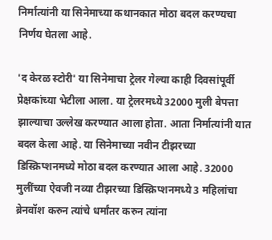निर्मात्यांनी या सिनेमाच्या कथानकात मोठा बदल करण्यचा निर्णय घेतला आहे.

'द केरळ स्टोरी' या सिनेमाचा ट्रेलर गेल्या काही दिवसांपूर्वी प्रेक्षकांच्या भेटीला आला. या ट्रेलरमध्ये 32000 मुली बेपत्ता झाल्याचा उल्लेख करण्यात आला होता. आता निर्मात्यांनी यात बदल केला आहे. या सिनेमाच्या नवीन टीझरच्या डिस्क्रिप्शनमध्ये मोठा बदल करण्यात आला आहे. 32000 मुलींच्या ऐवजी नव्या टीझरच्या डिस्क्रिप्शनमध्ये 3 महिलांचा ब्रेनवॉश करुन त्यांचे धर्मांतर करुन त्यांना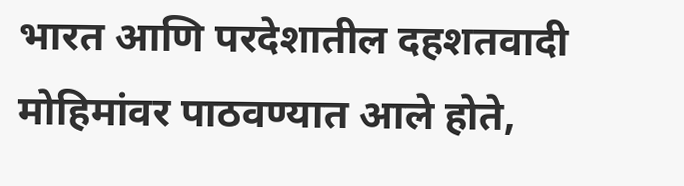भारत आणि परदेशातील दहशतवादी मोहिमांवर पाठवण्यात आले होते,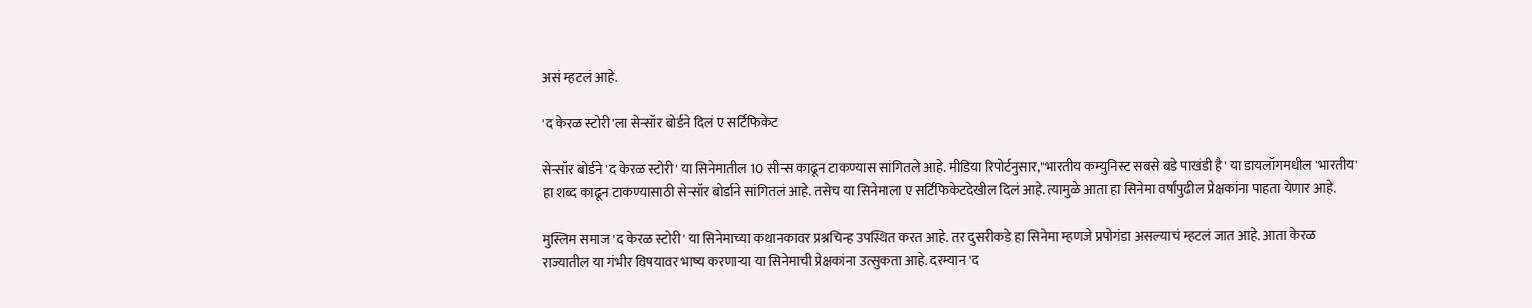असं म्हटलं आहे.

'द केरळ स्टोरी'ला सेन्सॉर बोर्डने दिलं ए सर्टिफिकेट

सेन्सॉर बोर्डने 'द केरळ स्टोरी' या सिनेमातील 10 सीन्स काढून टाकण्यास सांगितले आहे. मीडिया रिपोर्टनुसार,"भारतीय कम्युनिस्ट सबसे बडे पाखंडी है' या डायलॉगमधील 'भारतीय' हा शब्द काढून टाकण्यासाठी सेन्सॉर बोर्डाने सांगितलं आहे. तसेच या सिनेमाला ए सर्टिफिकेटदेखील दिलं आहे. त्यामुळे आता हा सिनेमा वर्षांपुढील प्रेक्षकांना पाहता येणार आहे.

मुस्लिम समाज 'द केरळ स्टोरी' या सिनेमाच्या कथानकावर प्रश्नचिन्ह उपस्थित करत आहे. तर दुसरीकडे हा सिनेमा म्हणजे प्रपोगंडा असल्याचं म्हटलं जात आहे. आता केरळ राज्यातील या गंभीर विषयावर भाष्य करणाऱ्या या सिनेमाची प्रेक्षकांना उत्सुकता आहे. दरम्यान 'द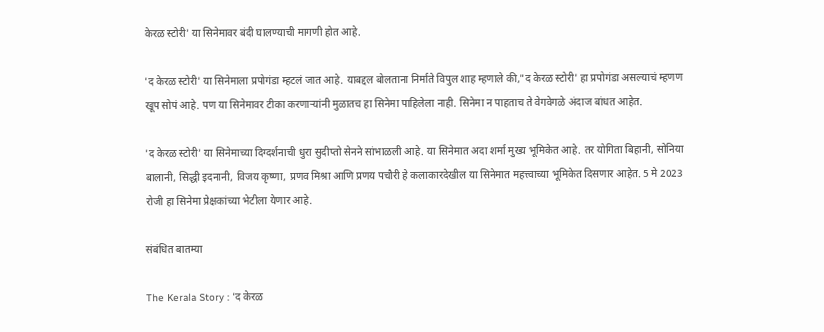केरळ स्टोरी' या सिनेमावर बंदी घालण्याची मागणी होत आहे.

'द केरळ स्टोरी' या सिनेमाला प्रपोगंडा म्हटलं जात आहे. याबद्दल बोलताना निर्माते विपुल शाह म्हणाले की,"द केरळ स्टोरी' हा प्रपोगंडा असल्याचं म्हणण खूप सोपं आहे. पण या सिनेमावर टीका करणाऱ्यांनी मुळातच हा सिनेमा पाहिलेला नाही. सिनेमा न पाहताच ते वेगवेगळे अंदाज बांधत आहेत.

'द केरळ स्टोरी' या सिनेमाच्या दिग्दर्शनाची धुरा सुदीप्तो सेनने सांभाळली आहे. या सिनेमात अदा शर्मा मुख्य भूमिकेत आहे. तर योगिता बिहानी, सोनिया बालानी, सिद्धी इदनानी, विजय कृष्णा, प्रणव मिश्रा आणि प्रणय पचौरी हे कलाकारदेखील या सिनेमात महत्त्वाच्या भूमिकेत दिसणार आहेत. 5 मे 2023 रोजी हा सिनेमा प्रेक्षकांच्या भेटीला येणार आहे.

संबंधित बातम्या

The Kerala Story : 'द केरळ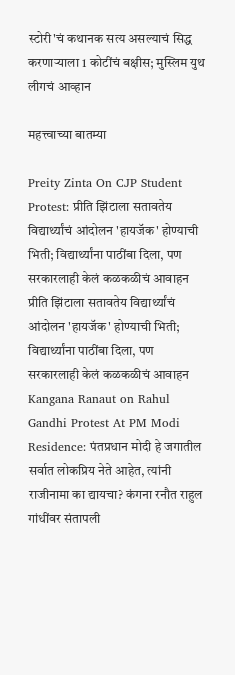स्टोरी'चं कथानक सत्य असल्याचं सिद्ध करणाऱ्याला 1 कोटींचं बक्षीस; मुस्लिम युथ लीगचं आव्हान

महत्त्वाच्या बातम्या

Preity Zinta On CJP Student Protest: प्रीति झिंटाला सतावतेय विद्यार्थ्यांचं आंदोलन 'हायजॅक' होण्याची भिती; विद्यार्थ्यांना पाठींबा दिला, पण सरकारलाही केलं कळकळीचं आवाहन
प्रीति झिंटाला सतावतेय विद्यार्थ्यांचं आंदोलन 'हायजॅक' होण्याची भिती; विद्यार्थ्यांना पाठींबा दिला, पण सरकारलाही केलं कळकळीचं आवाहन
Kangana Ranaut on Rahul Gandhi Protest At PM Modi Residence: पंतप्रधान मोदी हे जगातील सर्वात लोकप्रिय नेते आहेत, त्यांनी राजीनामा का द्यायचा? कंगना रनौत राहुल गांधींवर संतापली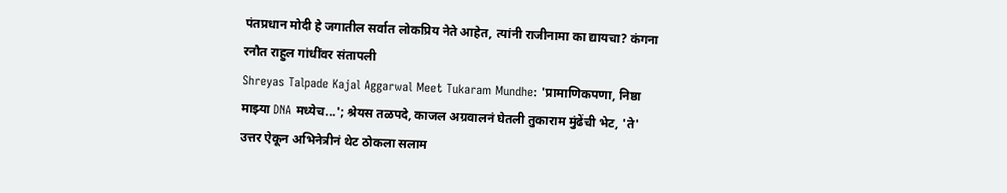पंतप्रधान मोदी हे जगातील सर्वात लोकप्रिय नेते आहेत, त्यांनी राजीनामा का द्यायचा? कंगना रनौत राहुल गांधींवर संतापली
Shreyas Talpade Kajal Aggarwal Meet Tukaram Mundhe: 'प्रामाणिकपणा, निष्ठा माझ्या DNA मध्येच...'; श्रेयस तळपदे, काजल अग्रवालनं घेतली तुकाराम मुंढेंची भेट, 'ते' उत्तर ऐकून अभिनेत्रीनं थेट ठोकला सलाम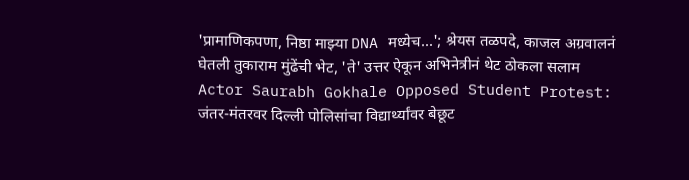'प्रामाणिकपणा, निष्ठा माझ्या DNA मध्येच...'; श्रेयस तळपदे, काजल अग्रवालनं घेतली तुकाराम मुंढेंची भेट, 'ते' उत्तर ऐकून अभिनेत्रीनं थेट ठोकला सलाम
Actor Saurabh Gokhale Opposed Student Protest: जंतर-मंतरवर दिल्ली पोलिसांचा विद्यार्थ्यांवर बेछूट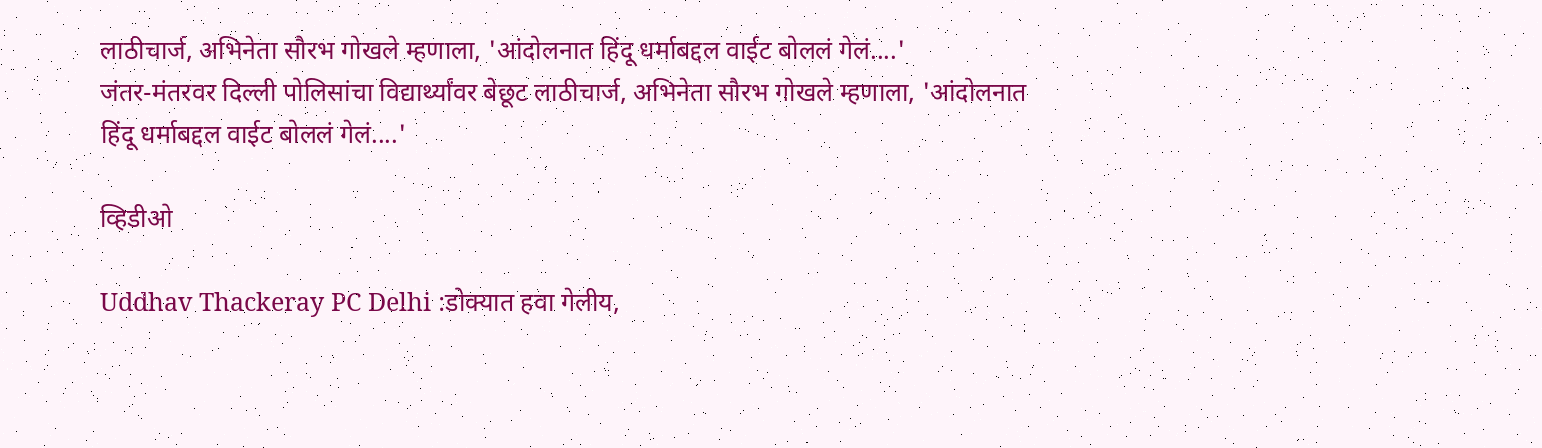लाठीचार्ज, अभिनेता सौरभ गोखले म्हणाला, 'आंदोलनात हिंदू धर्माबद्दल वाईट बोललं गेलं....'
जंतर-मंतरवर दिल्ली पोलिसांचा विद्यार्थ्यांवर बेछूट लाठीचार्ज, अभिनेता सौरभ गोखले म्हणाला, 'आंदोलनात हिंदू धर्माबद्दल वाईट बोललं गेलं....'

व्हिडीओ

Uddhav Thackeray PC Delhi :डोक्यात हवा गेलीय,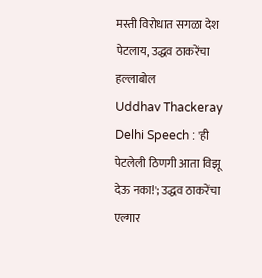मस्ती विरोधात सगळा देश पेटलाय, उद्धव ठाकरेंचा हल्लाबोल
Uddhav Thackeray Delhi Speech : 'ही पेटलेली ठिणगी आता विझू देऊ नका!'; उद्धव ठाकरेंचा एल्गार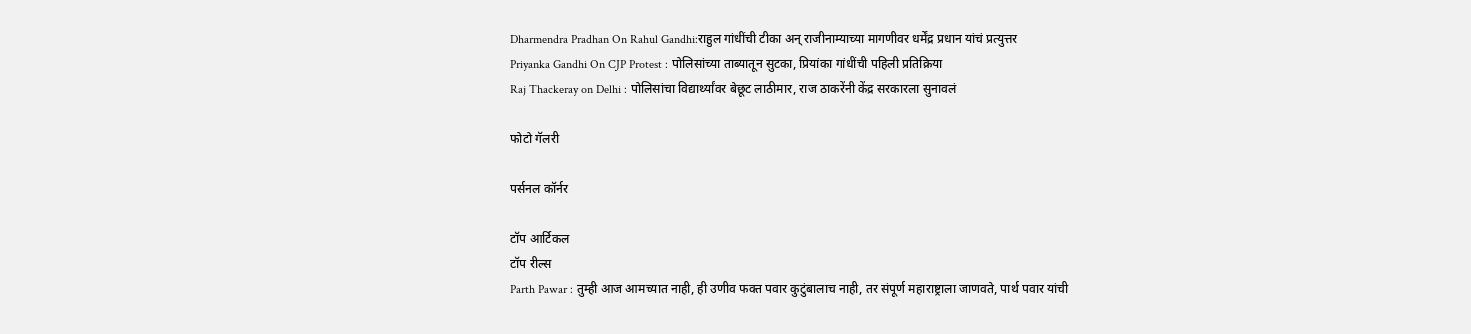Dharmendra Pradhan On Rahul Gandhi:राहुल गांधींची टीका अन् राजीनाम्याच्या मागणीवर धर्मेंद्र प्रधान यांचं प्रत्युत्तर
Priyanka Gandhi On CJP Protest : पोलिसांच्या ताब्यातून सुटका, प्रियांका गांधींची पहिली प्रतिक्रिया
Raj Thackeray on Delhi : पोलिसांचा विद्यार्थ्यांवर बेछूट लाठीमार, राज ठाकरेंनी केंद्र सरकारला सुनावलं

फोटो गॅलरी

पर्सनल कॉर्नर

टॉप आर्टिकल
टॉप रील्स
Parth Pawar : तुम्ही आज आमच्यात नाही, ही उणीव फक्त पवार कुटुंबालाच नाही, तर संपूर्ण महाराष्ट्राला जाणवते, पार्थ पवार यांची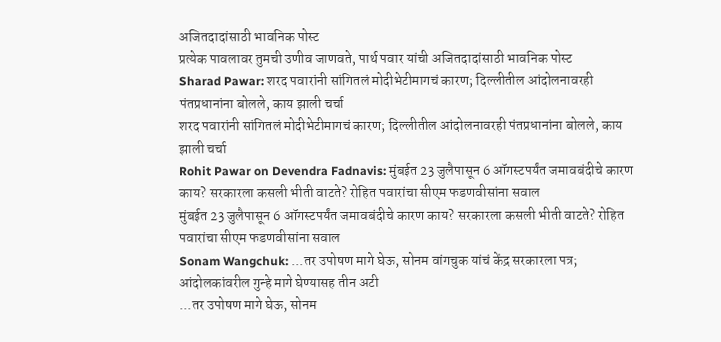अजितदादांसाठी भावनिक पोस्ट
प्रत्येक पावलावर तुमची उणीव जाणवते, पार्थ पवार यांची अजितदादांसाठी भावनिक पोस्ट
Sharad Pawar: शरद पवारांनी सांगितलं मोदीभेटीमागचं कारण; दिल्लीतील आंदोलनावरही पंतप्रधानांना बोलले, काय झाली चर्चा
शरद पवारांनी सांगितलं मोदीभेटीमागचं कारण; दिल्लीतील आंदोलनावरही पंतप्रधानांना बोलले, काय झाली चर्चा
Rohit Pawar on Devendra Fadnavis: मुंबईत 23 जुलैपासून 6 ऑगस्टपर्यंत जमावबंदीचे कारण काय? सरकारला कसली भीती वाटते? रोहित पवारांचा सीएम फडणवीसांना सवाल
मुंबईत 23 जुलैपासून 6 ऑगस्टपर्यंत जमावबंदीचे कारण काय? सरकारला कसली भीती वाटते? रोहित पवारांचा सीएम फडणवीसांना सवाल
Sonam Wangchuk: ...तर उपोषण मागे घेऊ, सोनम वांगचुक यांचं केंद्र सरकारला पत्र; आंदोलकांवरील गुन्हे मागे घेण्यासह तीन अटी
...तर उपोषण मागे घेऊ, सोनम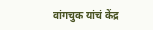वांगचुक यांचं केंद्र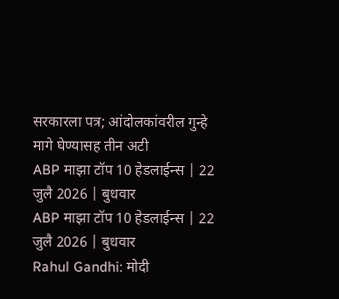सरकारला पत्र; आंदोलकांवरील गुन्हे मागे घेण्यासह तीन अटी
ABP माझा टॉप 10 हेडलाईन्स | 22 जुलै 2026 | बुधवार
ABP माझा टॉप 10 हेडलाईन्स | 22 जुलै 2026 | बुधवार
Rahul Gandhi: मोदी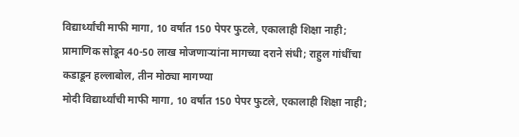विद्यार्थ्यांची माफी मागा, 10 वर्षात 150 पेपर फुटले, एकालाही शिक्षा नाही; प्रामाणिक सोडून 40-50 लाख मोजणाऱ्यांना मागच्या दराने संधी; राहुल गांधींचा कडाडून हल्लाबोल, तीन मोठ्या मागण्या
मोदी विद्यार्थ्यांची माफी मागा, 10 वर्षात 150 पेपर फुटले, एकालाही शिक्षा नाही;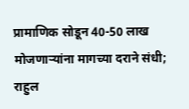प्रामाणिक सोडून 40-50 लाख मोजणाऱ्यांना मागच्या दराने संधी; राहुल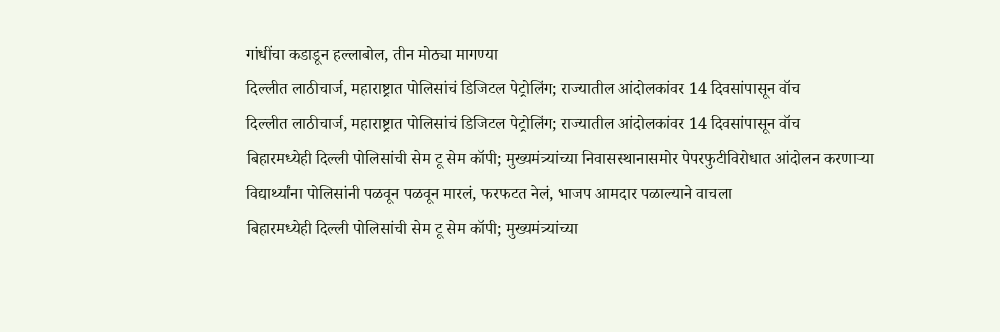गांधींचा कडाडून हल्लाबोल, तीन मोठ्या मागण्या
दिल्लीत लाठीचार्ज, महाराष्ट्रात पोलिसांचं डिजिटल पेट्रोलिंग; राज्यातील आंदोलकांवर 14 दिवसांपासून वॉच
दिल्लीत लाठीचार्ज, महाराष्ट्रात पोलिसांचं डिजिटल पेट्रोलिंग; राज्यातील आंदोलकांवर 14 दिवसांपासून वॉच
बिहारमध्येही दिल्ली पोलिसांची सेम टू सेम कॉपी; मुख्यमंत्र्यांच्या निवासस्थानासमोर पेपरफुटीविरोधात आंदोलन करणाऱ्या विद्यार्थ्यांना पोलिसांनी पळवून पळवून मारलं, फरफटत नेलं, भाजप आमदार पळाल्याने वाचला
बिहारमध्येही दिल्ली पोलिसांची सेम टू सेम कॉपी; मुख्यमंत्र्यांच्या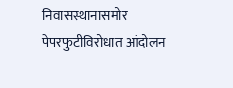निवासस्थानासमोर पेपरफुटीविरोधात आंदोलन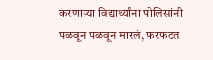करणाऱ्या विद्यार्थ्यांना पोलिसांनी पळवून पळवून मारलं, फरफटत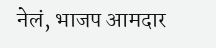नेलं, भाजप आमदार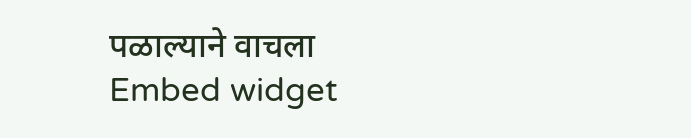पळाल्याने वाचला
Embed widget